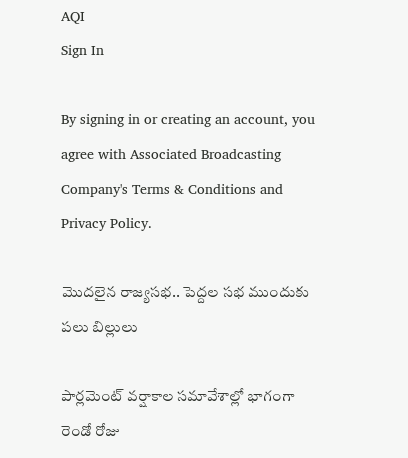AQI
Sign In

By signing in or creating an account, you agree with Associated Broadcasting Company's Terms & Conditions and Privacy Policy.

మొదలైన రాజ్యసభ.. పెద్దల సభ ముందుకు పలు బిల్లులు

పార్లమెంట్‌ వర్షాకాల సమావేశాల్లో భాగంగా రెండో రోజు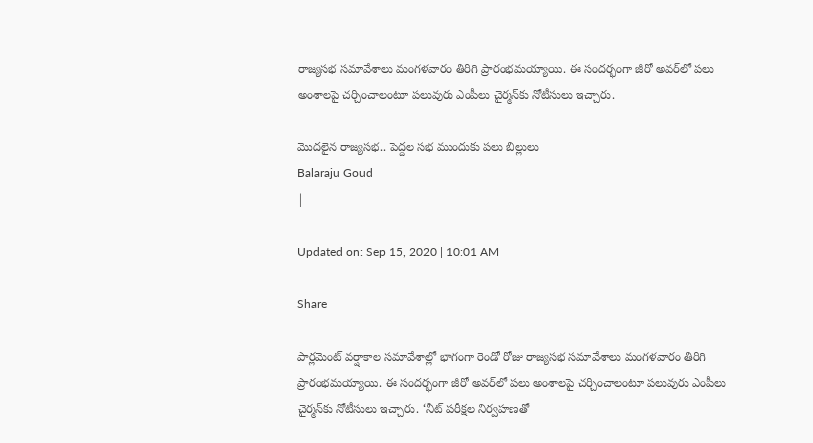రాజ్యసభ సమావేశాలు మంగళవారం తిరిగి ప్రారంభమయ్యాయి. ఈ సందర్భంగా జీరో అవర్‌లో పలు అంశాలపై చర్చించాలంటూ పలువురు ఎంపీలు చైర్మన్‌కు నోటీసులు ఇచ్చారు.

మొదలైన రాజ్యసభ.. పెద్దల సభ ముందుకు పలు బిల్లులు
Balaraju Goud
|

Updated on: Sep 15, 2020 | 10:01 AM

Share

పార్లమెంట్‌ వర్షాకాల సమావేశాల్లో భాగంగా రెండో రోజు రాజ్యసభ సమావేశాలు మంగళవారం తిరిగి ప్రారంభమయ్యాయి. ఈ సందర్భంగా జీరో అవర్‌లో పలు అంశాలపై చర్చించాలంటూ పలువురు ఎంపీలు చైర్మన్‌కు నోటీసులు ఇచ్చారు. ‘నీట్ పరీక్షల నిర్వహణతో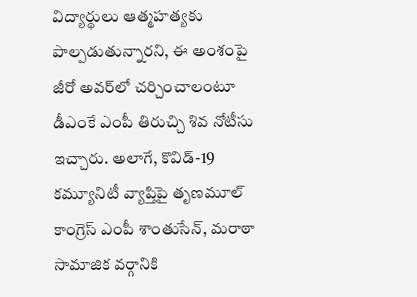విద్యార్థులు ఆత్మహత్యకు పాల్పడుతున్నారని, ఈ అంశంపై జీరో అవర్‌లో చర్చించాలంటూ డీఎంకే ఎంపీ తిరుచ్చి శివ నోటీసు ఇచ్చారు. అలాగే, కొవిడ్‌-19 కమ్యూనిటీ వ్యాప్తిపై తృణమూల్ కాంగ్రెస్ ఎంపీ శాంతుసేన్‌, మరాఠా సామాజిక వర్గానికి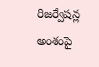రిజర్వేషన్ల అంశంపై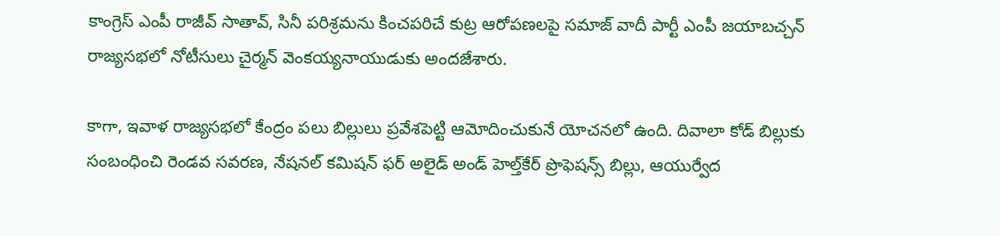కాంగ్రెస్‌ ఎంపీ రాజీవ్‌ సాతావ్‌, సినీ పరిశ్రమను కించపరిచే కుట్ర ఆరోపణలపై సమాజ్ వాదీ పార్టీ ఎంపీ జయాబచ్చన్ రాజ్యసభలో నోటీసులు చైర్మన్ వెంకయ్యనాయుడుకు అందజేశారు.

కాగా, ఇవాళ రాజ్యసభలో కేంద్రం పలు బిల్లులు ప్రవేశపెట్టి ఆమోదించుకునే యోచనలో ఉంది. దివాలా కోడ్ బిల్లుకు సంబంధించి రెండవ సవరణ, నేషనల్ కమిషన్ ఫర్ అలైడ్ అండ్‌ హెల్త్‌కేర్ ప్రొఫెషన్స్ బిల్లు, ఆయుర్వేద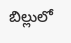బిల్లులో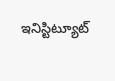ఇనిస్టిట్యూట్‌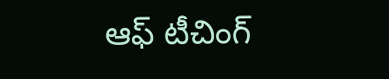ఆఫ్‌ టీచింగ్‌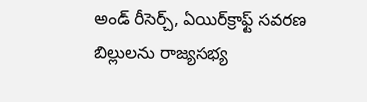అండ్‌ రీసెర్చ్‌, ఏయిర్‌క్రాఫ్ట్‌ సవరణ బిల్లులను రాజ్యసభ్య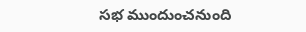సభ ముందుంచనుంది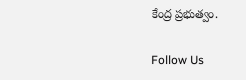కేంద్ర ప్రభుత్వం.

Follow Us